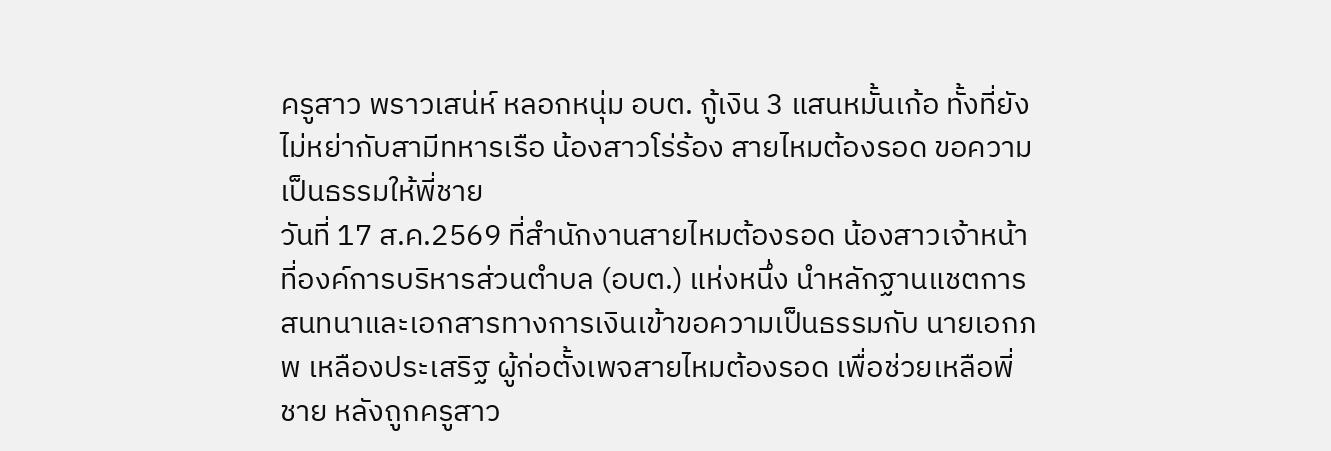ครูสาว พราวเสน่ห์ หลอกหนุ่ม อบต. กู้เงิน 3 แสนหมั้นเก้อ ทั้งที่ยังไม่หย่ากับสามีทหารเรือ น้องสาวโร่ร้อง สายไหมต้องรอด ขอความเป็นธรรมให้พี่ชาย
วันที่ 17 ส.ค.2569 ที่สำนักงานสายไหมต้องรอด น้องสาวเจ้าหน้าที่องค์การบริหารส่วนตำบล (อบต.) แห่งหนึ่ง นำหลักฐานแชตการสนทนาและเอกสารทางการเงินเข้าขอความเป็นธรรมกับ นายเอกภพ เหลืองประเสริฐ ผู้ก่อตั้งเพจสายไหมต้องรอด เพื่อช่วยเหลือพี่ชาย หลังถูกครูสาว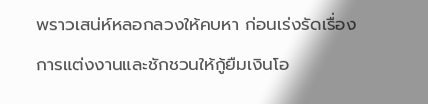พราวเสน่ห์หลอกลวงให้คบหา ก่อนเร่งรัดเรื่องการแต่งงานและชักชวนให้กู้ยืมเงินโอ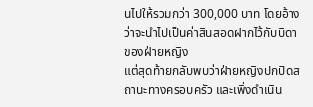นไปให้รวมกว่า 300,000 บาท โดยอ้างว่าจะนำไปเป็นค่าสินสอดฝากไว้กับบิดาของฝ่ายหญิง
แต่สุดท้ายกลับพบว่าฝ่ายหญิงปกปิดสถานะทางครอบครัว และเพิ่งดำเนิน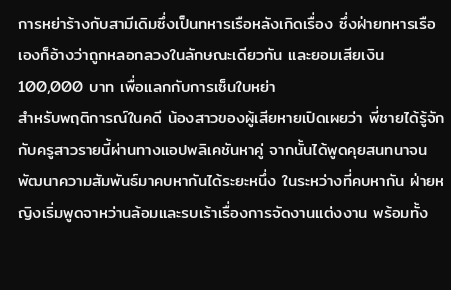การหย่าร้างกับสามีเดิมซึ่งเป็นทหารเรือหลังเกิดเรื่อง ซึ่งฝ่ายทหารเรือเองก็อ้างว่าถูกหลอกลวงในลักษณะเดียวกัน และยอมเสียเงิน 100,000 บาท เพื่อแลกกับการเซ็นใบหย่า
สำหรับพฤติการณ์ในคดี น้องสาวของผู้เสียหายเปิดเผยว่า พี่ชายได้รู้จักกับครูสาวรายนี้ผ่านทางแอปพลิเคชันหาคู่ จากนั้นได้พูดคุยสนทนาจนพัฒนาความสัมพันธ์มาคบหากันได้ระยะหนึ่ง ในระหว่างที่คบหากัน ฝ่ายหญิงเริ่มพูดจาหว่านล้อมและรบเร้าเรื่องการจัดงานแต่งงาน พร้อมทั้ง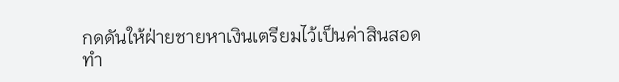กดดันให้ฝ่ายชายหาเงินเตรียมไว้เป็นค่าสินสอด
ทำ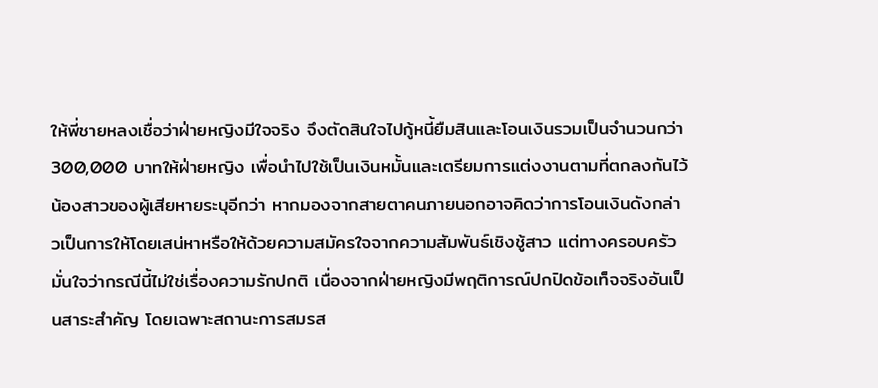ให้พี่ชายหลงเชื่อว่าฝ่ายหญิงมีใจจริง จึงตัดสินใจไปกู้หนี้ยืมสินและโอนเงินรวมเป็นจำนวนกว่า 300,000 บาทให้ฝ่ายหญิง เพื่อนำไปใช้เป็นเงินหมั้นและเตรียมการแต่งงานตามที่ตกลงกันไว้
น้องสาวของผู้เสียหายระบุอีกว่า หากมองจากสายตาคนภายนอกอาจคิดว่าการโอนเงินดังกล่าวเป็นการให้โดยเสน่หาหรือให้ด้วยความสมัครใจจากความสัมพันธ์เชิงชู้สาว แต่ทางครอบครัวมั่นใจว่ากรณีนี้ไม่ใช่เรื่องความรักปกติ เนื่องจากฝ่ายหญิงมีพฤติการณ์ปกปิดข้อเท็จจริงอันเป็นสาระสำคัญ โดยเฉพาะสถานะการสมรส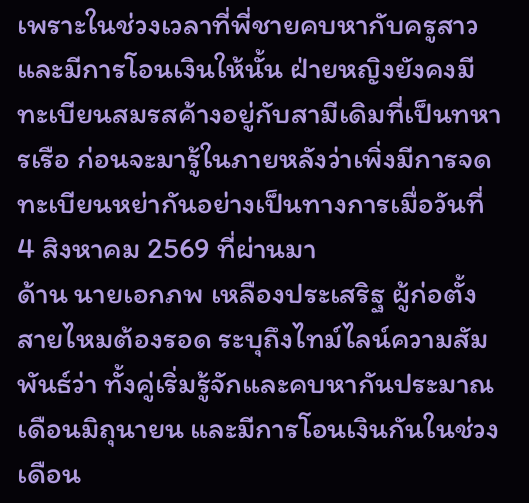เพราะในช่วงเวลาที่พี่ชายคบหากับครูสาวและมีการโอนเงินให้นั้น ฝ่ายหญิงยังคงมีทะเบียนสมรสค้างอยู่กับสามีเดิมที่เป็นทหารเรือ ก่อนจะมารู้ในภายหลังว่าเพิ่งมีการจดทะเบียนหย่ากันอย่างเป็นทางการเมื่อวันที่ 4 สิงหาคม 2569 ที่ผ่านมา
ด้าน นายเอกภพ เหลืองประเสริฐ ผู้ก่อตั้งสายไหมต้องรอด ระบุถึงไทม์ไลน์ความสัมพันธ์ว่า ทั้งคู่เริ่มรู้จักและคบหากันประมาณเดือนมิถุนายน และมีการโอนเงินกันในช่วงเดือน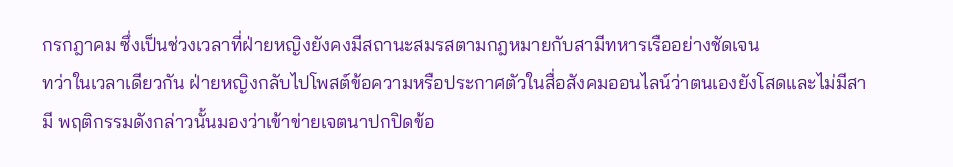กรกฎาคม ซึ่งเป็นช่วงเวลาที่ฝ่ายหญิงยังคงมีสถานะสมรสตามกฎหมายกับสามีทหารเรืออย่างชัดเจน
ทว่าในเวลาเดียวกัน ฝ่ายหญิงกลับไปโพสต์ข้อความหรือประกาศตัวในสื่อสังคมออนไลน์ว่าตนเองยังโสดและไม่มีสามี พฤติกรรมดังกล่าวนั้นมองว่าเข้าข่ายเจตนาปกปิดข้อ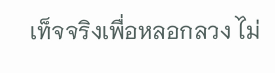เท็จจริงเพื่อหลอกลวง ไม่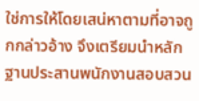ใช่การให้โดยเสน่หาตามที่อาจถูกกล่าวอ้าง จึงเตรียมนำหลักฐานประสานพนักงานสอบสวน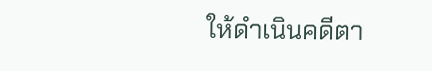ให้ดำเนินคดีตา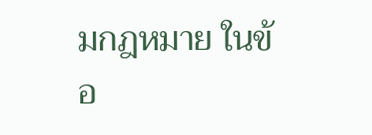มกฎหมาย ในข้อ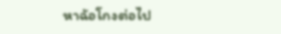หาฉ้อโกงต่อไป